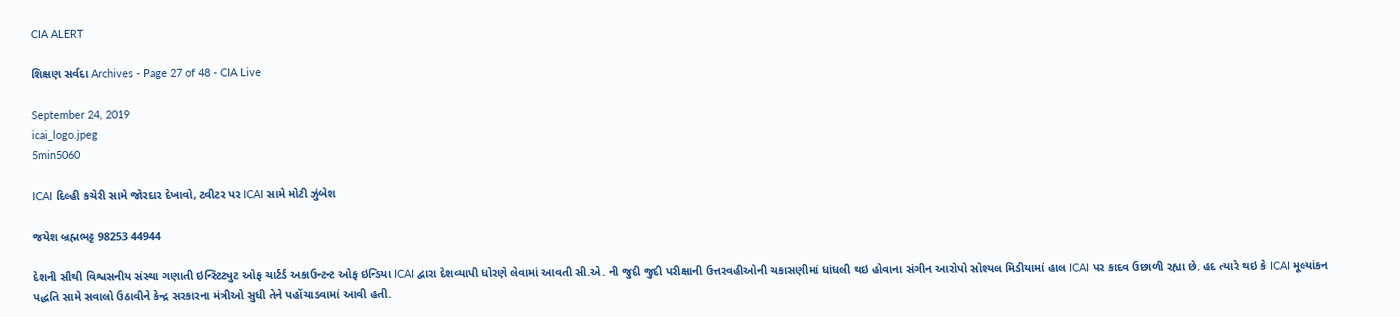CIA ALERT

શિક્ષણ સર્વદા Archives - Page 27 of 48 - CIA Live

September 24, 2019
icai_logo.jpeg
5min5060

ICAI દિલ્હી કચેરી સામે જોરદાર દેખાવો, ટ્વીટર પર ICAI સામે મોટી ઝુંબેશ

જયેશ બ્રહ્મભટ્ટ 98253 44944

દેશની સૌથી વિશ્વસનીય સંસ્થા ગણાતી ઇન્સ્ટિટ્યુટ ઓફ ચાર્ટર્ડ અકાઉન્ટન્ટ ઓફ ઇન્ડિયા ICAI દ્વારા દેશવ્યાપી ધોરણે લેવામાં આવતી સી.એ. ની જુદી જુદી પરીક્ષાની ઉત્તરવહીઓની ચકાસણીમાં ધાંધલી થઇ હોવાના સંગીન આરોપો સોશ્યલ મિડીયામાં હાલ ICAI પર કાદવ ઉછાળી રહ્યા છે. હદ ત્યારે થઇ કે ICAI મૂલ્યાંકન પદ્ધતિ સામે સવાલો ઉઠાવીને કેન્દ્ર સરકારના મંત્રીઓ સુધી તેને પહોંચાડવામાં આવી હતી.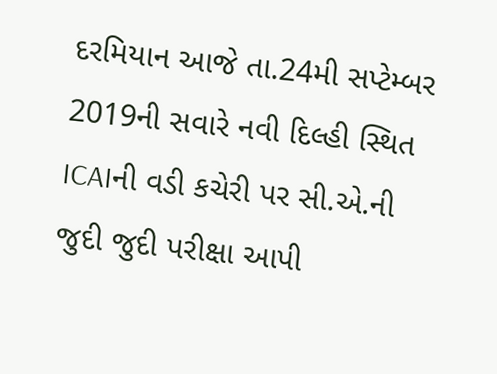દરમિયાન આજે તા.24મી સપ્ટેમ્બર 2019ની સવારે નવી દિલ્હી સ્થિત ICAIની વડી કચેરી પર સી.એ.ની જુદી જુદી પરીક્ષા આપી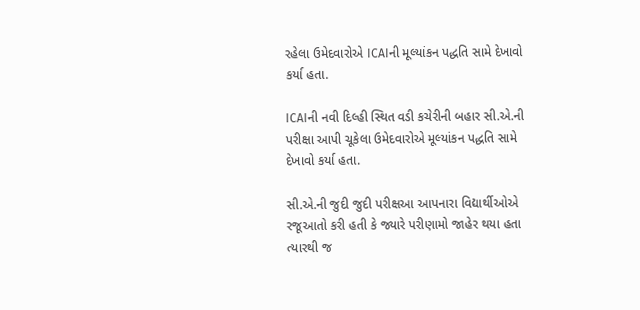રહેલા ઉમેદવારોએ ICAIની મૂલ્યાંકન પદ્ધતિ સામે દેખાવો કર્યા હતા.

ICAIની નવી દિલ્હી સ્થિત વડી કચેરીની બહાર સી.એ.ની પરીક્ષા આપી ચૂકેલા ઉમેદવારોએ મૂલ્યાંકન પદ્ધતિ સામે દેખાવો કર્યા હતા.

સી.એ.ની જુદી જુદી પરીક્ષઆ આપનારા વિદ્યાર્થીઓએ રજૂઆતો કરી હતી કે જ્યારે પરીણામો જાહેર થયા હતા ત્યારથી જ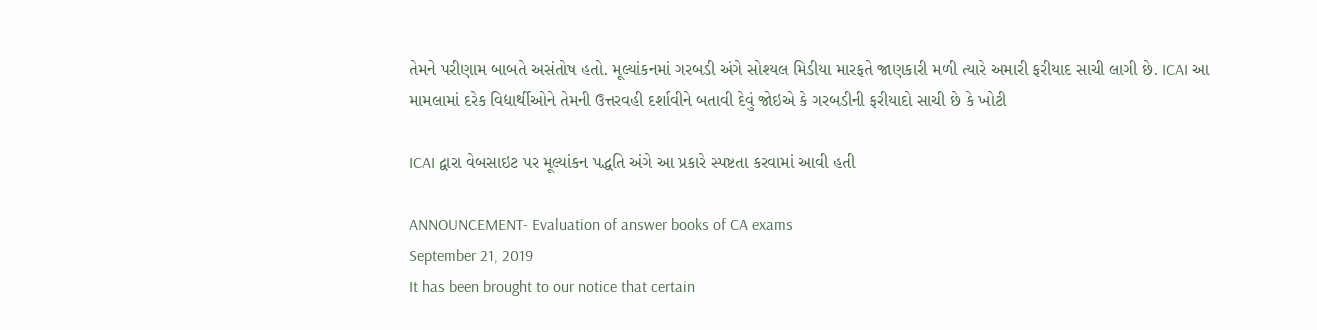તેમને પરીણામ બાબતે અસંતોષ હતો. મૂલ્યાંકનમાં ગરબડી અંગે સોશ્યલ મિડીયા મારફતે જાણકારી મળી ત્યારે અમારી ફરીયાદ સાચી લાગી છે. ICAI આ મામલામાં દરેક વિદ્યાર્થીઓને તેમની ઉત્તરવહી દર્શાવીને બતાવી દેવું જોઇએ કે ગરબડીની ફરીયાદો સાચી છે કે ખોટી

ICAI દ્વારા વેબસાઇટ પર મૂલ્યાંકન પદ્ધતિ અંગે આ પ્રકારે સ્પષ્ટતા કરવામાં આવી હતી

ANNOUNCEMENT- Evaluation of answer books of CA exams
September 21, 2019
It has been brought to our notice that certain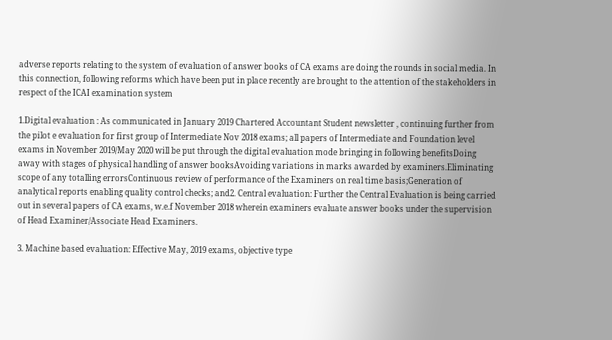adverse reports relating to the system of evaluation of answer books of CA exams are doing the rounds in social media. In this connection, following reforms which have been put in place recently are brought to the attention of the stakeholders in respect of the ICAI examination system

1.Digital evaluation : As communicated in January 2019 Chartered Accountant Student newsletter , continuing further from the pilot e evaluation for first group of Intermediate Nov 2018 exams; all papers of Intermediate and Foundation level exams in November 2019/May 2020 will be put through the digital evaluation mode bringing in following benefitsDoing away with stages of physical handling of answer booksAvoiding variations in marks awarded by examiners.Eliminating scope of any totalling errorsContinuous review of performance of the Examiners on real time basis;Generation of analytical reports enabling quality control checks; and2. Central evaluation: Further the Central Evaluation is being carried out in several papers of CA exams, w.e.f November 2018 wherein examiners evaluate answer books under the supervision of Head Examiner/Associate Head Examiners.

3. Machine based evaluation: Effective May, 2019 exams, objective type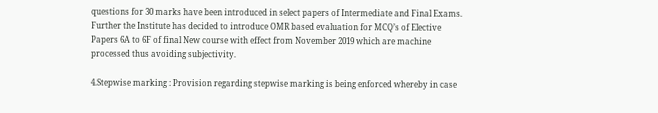questions for 30 marks have been introduced in select papers of Intermediate and Final Exams. Further the Institute has decided to introduce OMR based evaluation for MCQ’s of Elective Papers 6A to 6F of final New course with effect from November 2019 which are machine processed thus avoiding subjectivity.

4.Stepwise marking : Provision regarding stepwise marking is being enforced whereby in case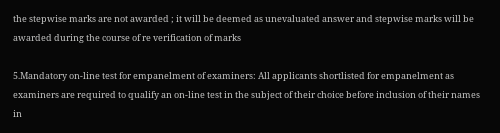the stepwise marks are not awarded ; it will be deemed as unevaluated answer and stepwise marks will be awarded during the course of re verification of marks

5.Mandatory on-line test for empanelment of examiners: All applicants shortlisted for empanelment as examiners are required to qualify an on-line test in the subject of their choice before inclusion of their names in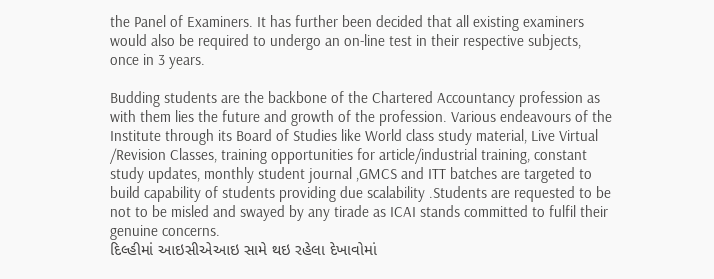the Panel of Examiners. It has further been decided that all existing examiners would also be required to undergo an on-line test in their respective subjects, once in 3 years.

Budding students are the backbone of the Chartered Accountancy profession as with them lies the future and growth of the profession. Various endeavours of the Institute through its Board of Studies like World class study material, Live Virtual /Revision Classes, training opportunities for article/industrial training, constant study updates, monthly student journal ,GMCS and ITT batches are targeted to build capability of students providing due scalability .Students are requested to be not to be misled and swayed by any tirade as ICAI stands committed to fulfil their genuine concerns.
દિલ્હીમાં આઇસીએઆઇ સામે થઇ રહેલા દેખાવોમાં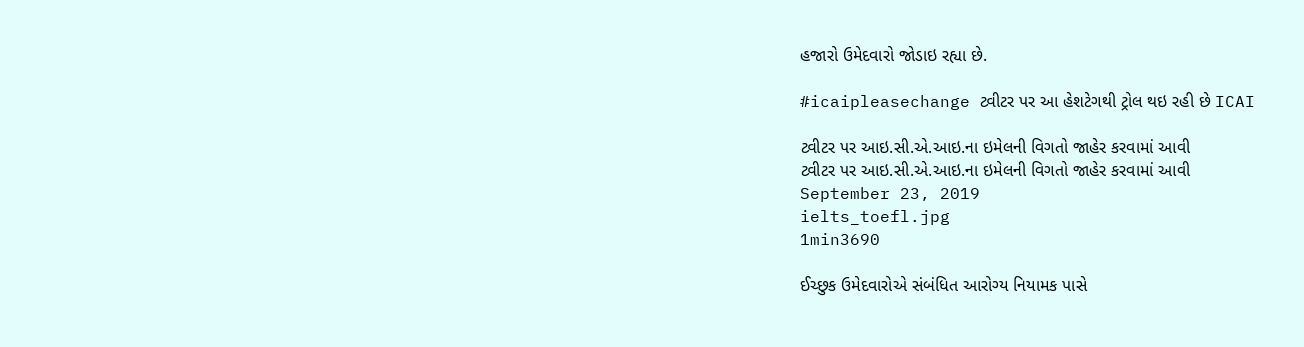હજારો ઉમેદવારો જોડાઇ રહ્યા છે.

#icaipleasechange ટ્વીટર પર આ હેશટેગથી ટ્રોલ થઇ રહી છે ICAI

ટ્વીટર પર આઇ.સી.એ.આઇ.ના ઇમેલની વિગતો જાહેર કરવામાં આવી
ટ્વીટર પર આઇ.સી.એ.આઇ.ના ઇમેલની વિગતો જાહેર કરવામાં આવી
September 23, 2019
ielts_toefl.jpg
1min3690

ઈચ્છુક ઉમેદવારોએ સંબંધિત આરોગ્ય નિયામક પાસે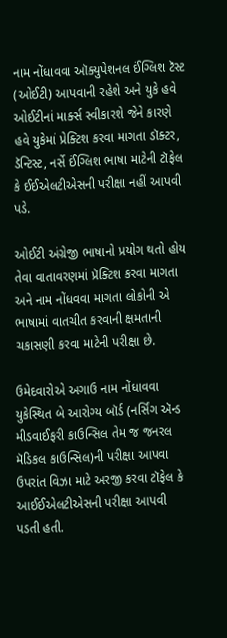નામ નોંધાવવા ઑક્યુપેશનલ ઈંગ્લિશ ટૅસ્ટ (ઓઈટી) આપવાની રહેશે અને યુકે હવે ઓઈટીનાં માર્ક્સ સ્વીકારશે જેને કારણે હવે યુકેમાં પ્રેક્ટિશ કરવા માગતા ડૉક્ટર, ડૅન્ટિસ્ટ, નર્સે ઈંગ્લિશ ભાષા માટેની ટૉફેલ કે ઈઈએલટીએસની પરીક્ષા નહીં આપવી પડે.

ઓઈટી અંગ્રેજી ભાષાનો પ્રયોગ થતો હોય તેવા વાતાવરણમાં પ્રૅક્ટિશ કરવા માગતા અને નામ નોંધવવા માગતા લોકોની એ ભાષામાં વાતચીત કરવાની ક્ષમતાની ચકાસણી કરવા માટેની પરીક્ષા છે.

ઉમેદવારોએ અગાઉ નામ નોંધાવવા યુકેસ્થિત બે આરોગ્ય બૉર્ડ (નર્સિંગ ઍન્ડ મીડવાઈફરી કાઉન્સિલ તેમ જ જનરલ મૅડિકલ કાઉન્સિલ)ની પરીક્ષા આપવા ઉપરાંત વિઝા માટે અરજી કરવા ટૉફેલ કે આઈઈએલટીએસની પરીક્ષા આપવી પડતી હતી.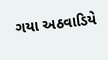ગયા અઠવાડિયે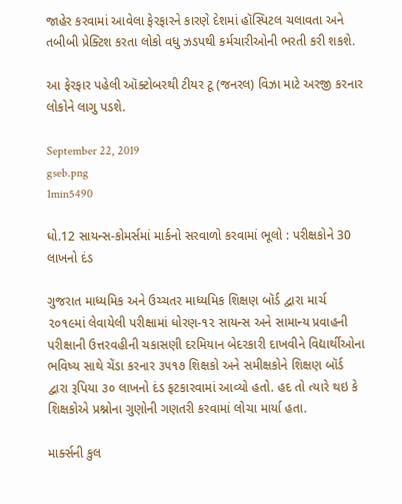જાહેર કરવામાં આવેલા ફેરફારને કારણે દેશમાં હૉસ્પિટલ ચલાવતા અને તબીબી પ્રેક્ટિશ કરતા લોકો વધુ ઝડપથી કર્મચારીઓની ભરતી કરી શકશે.

આ ફેરફાર પહેલી ઑક્ટોબરથી ટીયર ટૂ (જનરલ) વિઝા માટે અરજી કરનાર લોકોને લાગુ પડશે.

September 22, 2019
gseb.png
1min5490

ધો.12 સાયન્સ-કોમર્સમાં માર્કનો સરવાળો કરવામાં ભૂલો : પરીક્ષકોને 30 લાખનો દંડ

ગુજરાત માધ્યમિક અને ઉચ્ચતર માધ્યમિક શિક્ષણ બૉર્ડ દ્વારા માર્ચ ૨૦૧૯માં લેવાયેલી પરીક્ષામાં ધોરણ-૧૨ સાયન્સ અને સામાન્ય પ્રવાહની પરીક્ષાની ઉત્તરવહીની ચકાસણી દરમિયાન બેદરકારી દાખવીને વિદ્યાર્થીઓના ભવિષ્ય સાથે ચેંડા કરનાર ૩૫૧૭ શિક્ષકો અને સમીક્ષકોને શિક્ષણ બૉર્ડ દ્વારા રૂપિયા ૩૦ લાખનો દંડ ફટકારવામાં આવ્યો હતો. હદ તો ત્યારે થઇ કે શિક્ષકોએ પ્રશ્નોના ગુણોની ગણતરી કરવામાં લોચા માર્યા હતા.

માર્ક્સની કુલ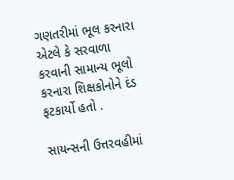ગણતરીમાં ભૂલ કરનારા એટલે કે સરવાળા કરવાની સામાન્ય ભૂલો કરનારા શિક્ષકોનોને દંડ ફટકાર્યો હતો .

સાયન્સની ઉત્તરવહીમાં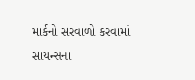માર્કનો સરવાળો કરવામાં સાયન્સના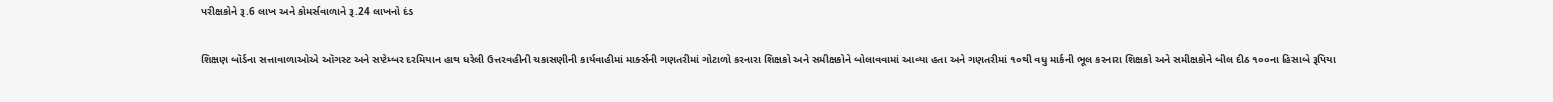પરીક્ષકોને રૂ.6 લાખ અને કોમર્સવાળાને રૂ.24 લાખનો દંડ

શિક્ષણ બૉર્ડના સત્તાવાળાઓએ ઑગસ્ટ અને સપ્ટેમ્બર દરમિયાન હાથ ધરેલી ઉત્તરવહીની ચકાસણીની કાર્યવાહીમાં માર્ક્સની ગણતરીમાં ગોટાળો કરનારા શિક્ષકો અને સમીક્ષકોને બોલાવવામાં આવ્યા હતા અને ગણતરીમાં ૧૦થી વધુ માર્કની ભૂલ કરનારા શિક્ષકો અને સમીક્ષકોને બીલ દીઠ ૧૦૦ના હિસાબે રૂપિયા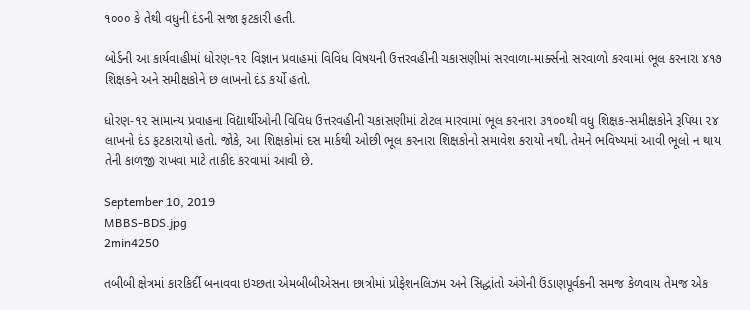૧૦૦૦ કે તેથી વધુની દંડની સજા ફટકારી હતી.

બોર્ડની આ કાર્યવાહીમાં ધોરણ-૧૨ વિજ્ઞાન પ્રવાહમાં વિવિધ વિષયની ઉત્તરવહીની ચકાસણીમાં સરવાળા-માર્ક્સનો સરવાળો કરવામાં ભૂલ કરનારા ૪૧૭ શિક્ષકને અને સમીક્ષકોને છ લાખનો દંડ કર્યો હતો.

ધોરણ-૧૨ સામાન્ય પ્રવાહના વિદ્યાર્થીઓની વિવિધ ઉત્તરવહીની ચકાસણીમાં ટોટલ મારવામાં ભૂલ કરનારા ૩૧૦૦થી વધુ શિક્ષક-સમીક્ષકોને રૂપિયા ૨૪ લાખનો દંડ ફટકારાયો હતો. જોકે, આ શિક્ષકોમાં દસ માર્કથી ઓછી ભૂલ કરનારા શિક્ષકોનો સમાવેશ કરાયો નથી. તેમને ભવિષ્યમાં આવી ભૂલો ન થાય તેની કાળજી રાખવા માટે તાકીદ કરવામાં આવી છે.

September 10, 2019
MBBS-BDS.jpg
2min4250

તબીબી ક્ષેત્રમાં કારકિર્દી બનાવવા ઇચ્છતા એમબીબીએસના છાત્રોમાં પ્રોફેશનલિઝમ અને સિદ્ધાંતો અંગેની ઉંડાણપૂર્વકની સમજ કેળવાય તેમજ એક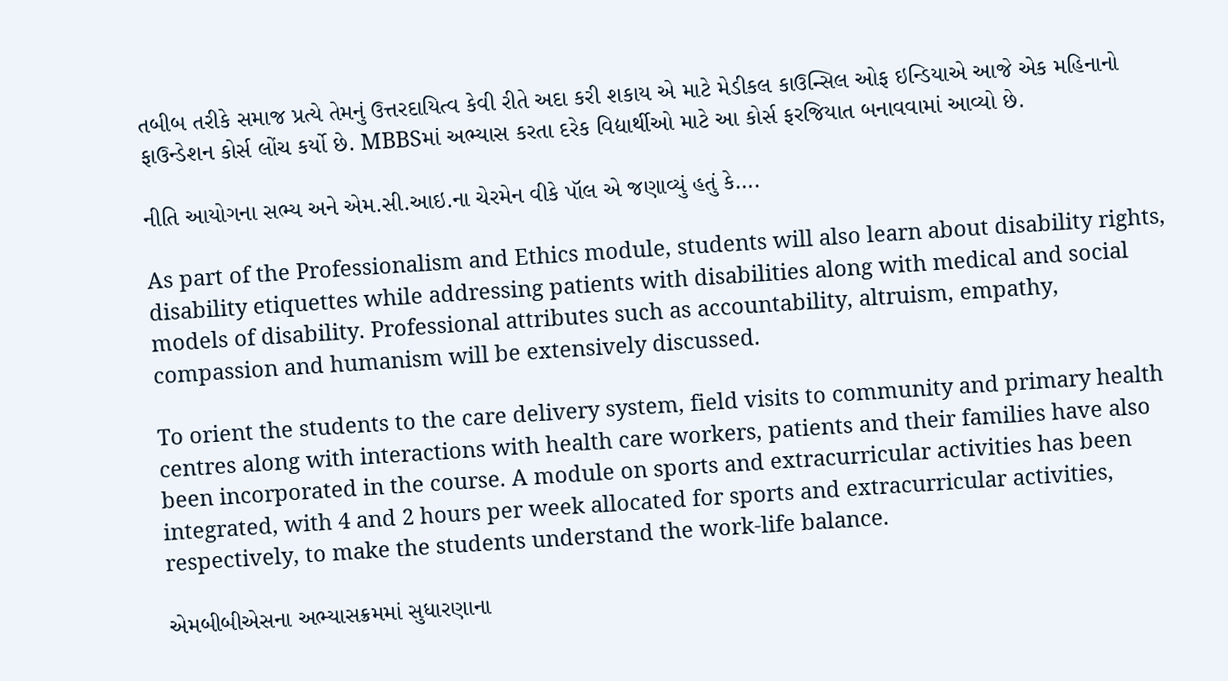તબીબ તરીકે સમાજ પ્રત્યે તેમનું ઉત્તરદાયિત્વ કેવી રીતે અદા કરી શકાય એ માટે મેડીકલ કાઉન્સિલ ઓફ ઇન્ડિયાએ આજે એક મહિનાનો ફાઉન્ડેશન કોર્સ લોંચ કર્યો છે. MBBSમાં અભ્યાસ કરતા દરેક વિદ્યાર્થીઓ માટે આ કોર્સ ફરજિયાત બનાવવામાં આવ્યો છે.

નીતિ આયોગના સભ્ય અને એમ.સી.આઇ.ના ચેરમેન વીકે પૉલ એ જણાવ્યું હતું કે….

As part of the Professionalism and Ethics module, students will also learn about disability rights, disability etiquettes while addressing patients with disabilities along with medical and social models of disability. Professional attributes such as accountability, altruism, empathy, compassion and humanism will be extensively discussed.

To orient the students to the care delivery system, field visits to community and primary health centres along with interactions with health care workers, patients and their families have also been incorporated in the course. A module on sports and extracurricular activities has been integrated, with 4 and 2 hours per week allocated for sports and extracurricular activities, respectively, to make the students understand the work-life balance.

એમબીબીએસના અભ્યાસક્રમમાં સુધારણાના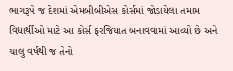ભાગરૂપે જ દેશમાં એમબીબીએસ કોર્સમાં જોડાયેલા તમામ વિદ્યાર્થીઓ માટે આ કોર્સ ફરજિયાત બનાવવામાં આવ્યો છે અને ચાલુ વર્ષથી જ તેનો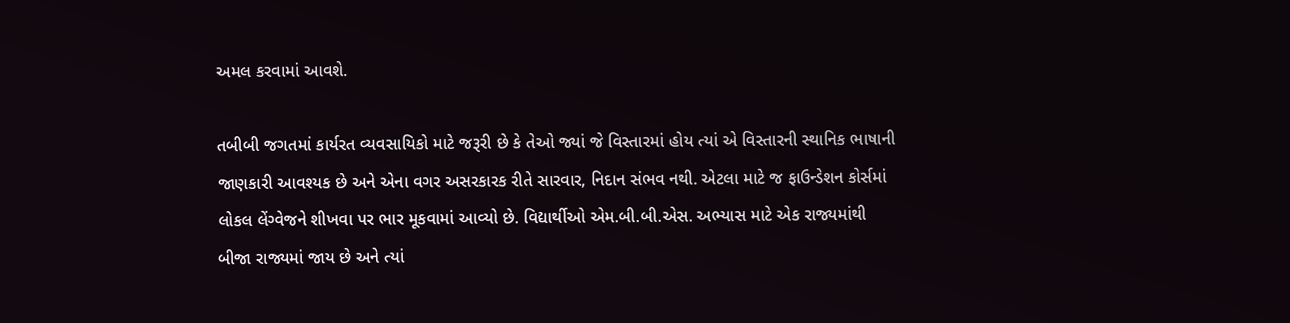અમલ કરવામાં આવશે.

તબીબી જગતમાં કાર્યરત વ્યવસાયિકો માટે જરૂરી છે કે તેઓ જ્યાં જે વિસ્તારમાં હોય ત્યાં એ વિસ્તારની સ્થાનિક ભાષાની જાણકારી આવશ્યક છે અને એના વગર અસરકારક રીતે સારવાર, નિદાન સંભવ નથી. એટલા માટે જ ફાઉન્ડેશન કોર્સમાં લોકલ લેંગ્વેજને શીખવા પર ભાર મૂકવામાં આવ્યો છે. વિદ્યાર્થીઓ એમ.બી.બી.એસ. અભ્યાસ માટે એક રાજ્યમાંથી બીજા રાજ્યમાં જાય છે અને ત્યાં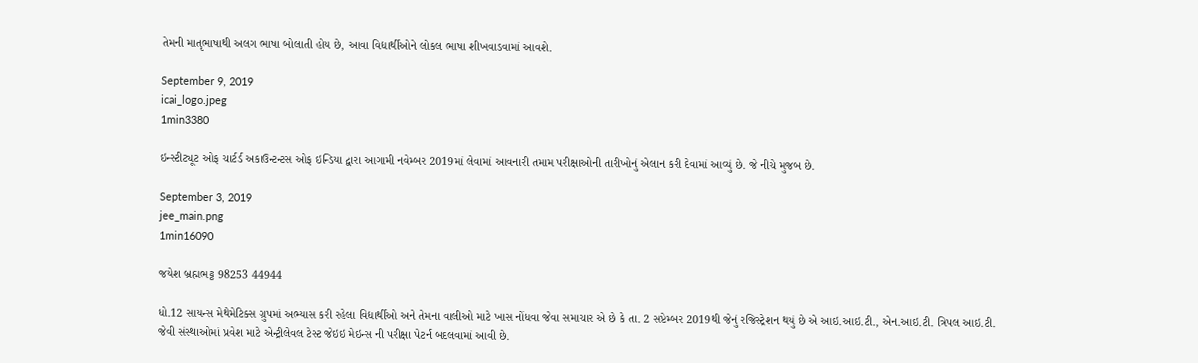તેમની માતૃભાષાથી અલગ ભાષા બોલાતી હોય છે, આવા વિદ્યાર્થીઓને લોકલ ભાષા શીખવાડવામાં આવશે.

September 9, 2019
icai_logo.jpeg
1min3380

ઇન્સ્ટીટ્યૂટ ઓફ ચાર્ટર્ડ અકાઉન્ટન્ટસ ઓફ ઇન્ડિયા દ્વારા આગામી નવેમ્બર 2019માં લેવામાં આવનારી તમામ પરીક્ષાઓની તારીખોનું એલાન કરી દેવામાં આવ્યું છે. જે નીચે મુજબ છે.

September 3, 2019
jee_main.png
1min16090

જયેશ બ્રહ્મભટ્ટ 98253 44944

ધો.12 સાયન્સ મેથેમેટિક્સ ગ્રુપમાં અભ્યાસ કરી રહેલા વિદ્યાર્થીઓ અને તેમના વાલીઓ માટે ખાસ નોંધવા જેવા સમાચાર એ છે કે તા. 2 સપ્ટેમ્બર 2019થી જેનું રજિસ્ટ્રેશન થયું છે એ આઇ.આઇ.ટી., એન.આઇ.ટી. ત્રિપલ આઇ.ટી. જેવી સંસ્થાઓમાં પ્રવેશ માટે એન્ટ્રીલેવલ ટેસ્ટ જેઇઇ મેઇન્સ ની પરીક્ષા પેટર્ન બદલવામાં આવી છે.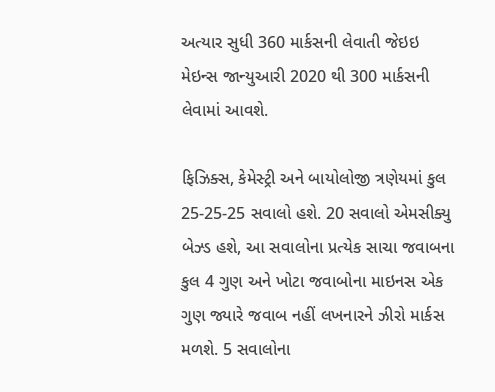અત્યાર સુધી 360 માર્કસની લેવાતી જેઇઇ મેઇન્સ જાન્યુઆરી 2020 થી 300 માર્કસની લેવામાં આવશે.

ફિઝિક્સ, કેમેસ્ટ્રી અને બાયોલોજી ત્રણેયમાં કુલ 25-25-25 સવાલો હશે. 20 સવાલો એમસીક્યુ બેઝ્ડ હશે, આ સવાલોના પ્રત્યેક સાચા જવાબના કુલ 4 ગુણ અને ખોટા જવાબોના માઇનસ એક ગુણ જ્યારે જવાબ નહીં લખનારને ઝીરો માર્કસ મળશે. 5 સવાલોના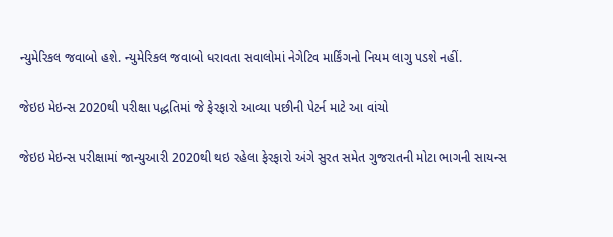ન્યુમેરિકલ જવાબો હશે. ન્યુમેરિકલ જવાબો ધરાવતા સવાલોમાં નેગેટિવ માર્કિંગનો નિયમ લાગુ પડશે નહીં.

જેઇઇ મેઇન્સ 2020થી પરીક્ષા પદ્ધતિમાં જે ફેરફારો આવ્યા પછીની પેટર્ન માટે આ વાંચો

જેઇઇ મેઇન્સ પરીક્ષામાં જાન્યુઆરી 2020થી થઇ રહેલા ફેરફારો અંગે સુરત સમેત ગુજરાતની મોટા ભાગની સાયન્સ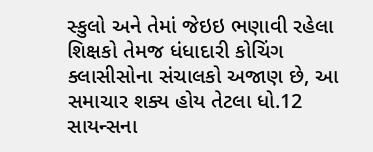સ્કુલો અને તેમાં જેઇઇ ભણાવી રહેલા શિક્ષકો તેમજ ધંધાદારી કોચિંગ ક્લાસીસોના સંચાલકો અજાણ છે, આ સમાચાર શક્ય હોય તેટલા ધો.12 સાયન્સના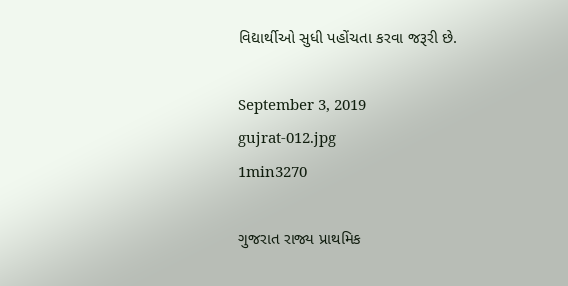વિદ્યાર્થીઓ સુધી પહોંચતા કરવા જરૂરી છે.

September 3, 2019
gujrat-012.jpg
1min3270

ગુજરાત રાજ્ય પ્રાથમિક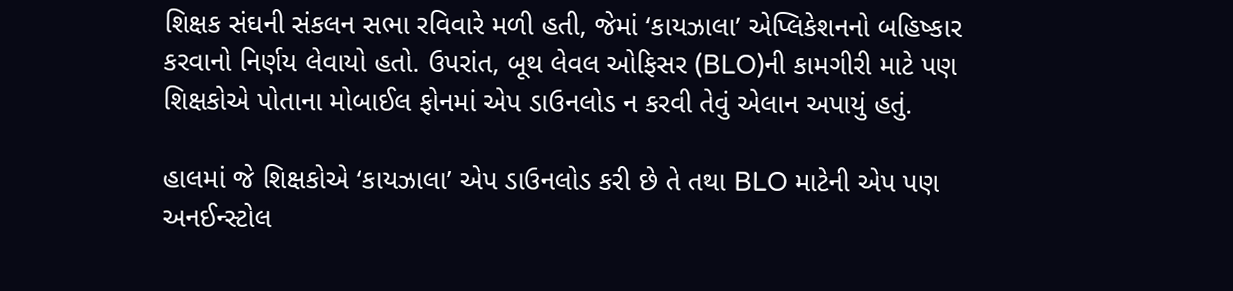શિક્ષક સંઘની સંકલન સભા રવિવારે મળી હતી, જેમાં ‘કાયઝાલા’ એપ્લિકેશનનો બહિષ્કાર કરવાનો નિર્ણય લેવાયો હતો. ઉપરાંત, બૂથ લેવલ ઓફિસર (BLO)ની કામગીરી માટે પણ શિક્ષકોએ પોતાના મોબાઈલ ફોનમાં એપ ડાઉનલોડ ન કરવી તેવું એલાન અપાયું હતું.

હાલમાં જે શિક્ષકોએ ‘કાયઝાલા’ એપ ડાઉનલોડ કરી છે તે તથા BLO માટેની એપ પણ અનઈન્સ્ટોલ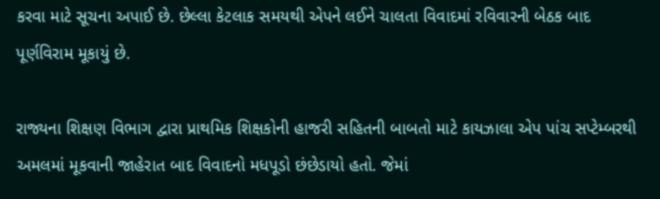કરવા માટે સૂચના અપાઈ છે. છેલ્લા કેટલાક સમયથી એપને લઈને ચાલતા વિવાદમાં રવિવારની બેઠક બાદ પૂર્ણવિરામ મૂકાયું છે.

રાજ્યના શિક્ષણ વિભાગ દ્વારા પ્રાથમિક શિક્ષકોની હાજરી સહિતની બાબતો માટે કાયઝાલા એપ પાંચ સપ્ટેમ્બરથી અમલમાં મૂકવાની જાહેરાત બાદ વિવાદનો મધપૂડો છંછેડાયો હતો. જેમાં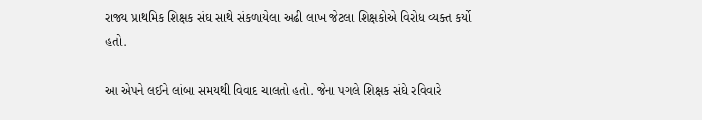રાજ્ય પ્રાથમિક શિક્ષક સંઘ સાથે સંકળાયેલા અઢી લાખ જેટલા શિક્ષકોએ વિરોધ વ્યક્ત કર્યો હતો.

આ એપને લઈને લાંબા સમયથી વિવાદ ચાલતો હતો. જેના પગલે શિક્ષક સંઘે રવિવારે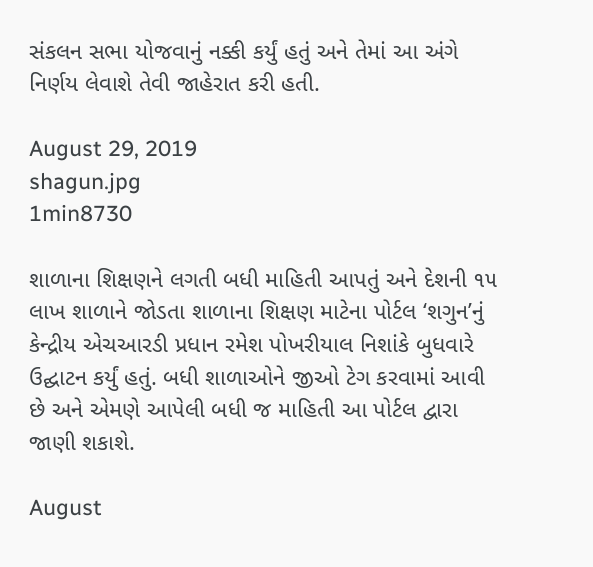સંકલન સભા યોજવાનું નક્કી કર્યું હતું અને તેમાં આ અંગે નિર્ણય લેવાશે તેવી જાહેરાત કરી હતી.

August 29, 2019
shagun.jpg
1min8730

શાળાના શિક્ષણને લગતી બધી માહિતી આપતું અને દેશની ૧૫ લાખ શાળાને જોડતા શાળાના શિક્ષણ માટેના પોર્ટલ ‘શગુન’નું કેન્દ્રીય એચઆરડી પ્રધાન રમેશ પોખરીયાલ નિશાંકે બુધવારે ઉદ્ઘાટન કર્યું હતું. બધી શાળાઓને જીઓ ટેગ કરવામાં આવી છે અને એમણે આપેલી બધી જ માહિતી આ પોર્ટલ દ્વારા જાણી શકાશે.

August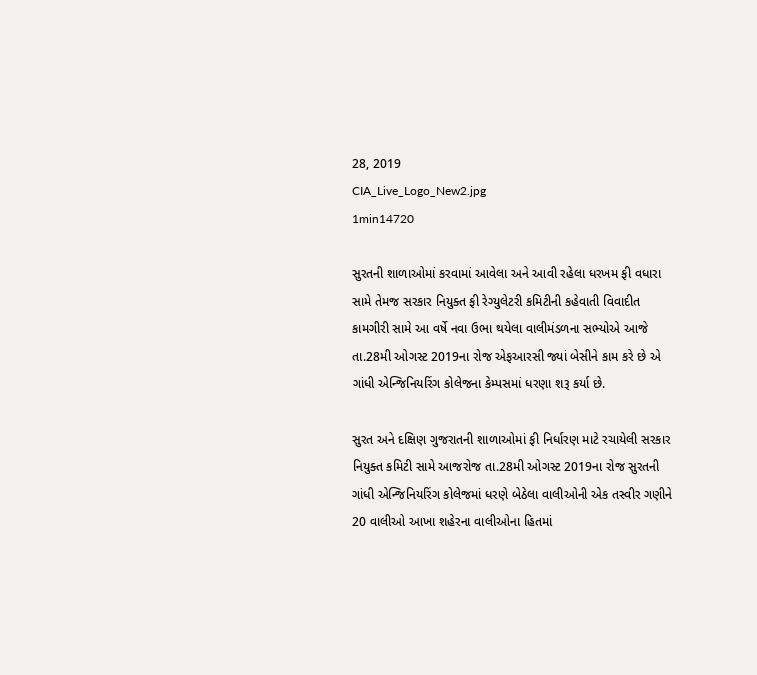28, 2019
CIA_Live_Logo_New2.jpg
1min14720

સુરતની શાળાઓમાં કરવામાં આવેલા અને આવી રહેલા ધરખમ ફી વધારા સામે તેમજ સરકાર નિયુક્ત ફી રેગ્યુલેટરી કમિટીની કહેવાતી વિવાદીત કામગીરી સામે આ વર્ષે નવા ઉભા થયેલા વાલીમંડળના સભ્યોએ આજે તા.28મી ઓગસ્ટ 2019ના રોજ એફઆરસી જ્યાં બેસીને કામ કરે છે એ ગાંધી એન્જિનિયરિંગ કોલેજના કેમ્પસમાં ધરણા શરૂ કર્યા છે.

સુરત અને દક્ષિણ ગુજરાતની શાળાઓમાં ફી નિર્ધારણ માટે રચાયેલી સરકાર નિયુક્ત કમિટી સામે આજરોજ તા.28મી ઓગસ્ટ 2019ના રોજ સુરતની ગાંધી એન્જિનિયરિંગ કોલેજમાં ધરણે બેઠેલા વાલીઓની એક તસ્વીર ગણીને 20 વાલીઓ આખા શહેરના વાલીઓના હિતમાં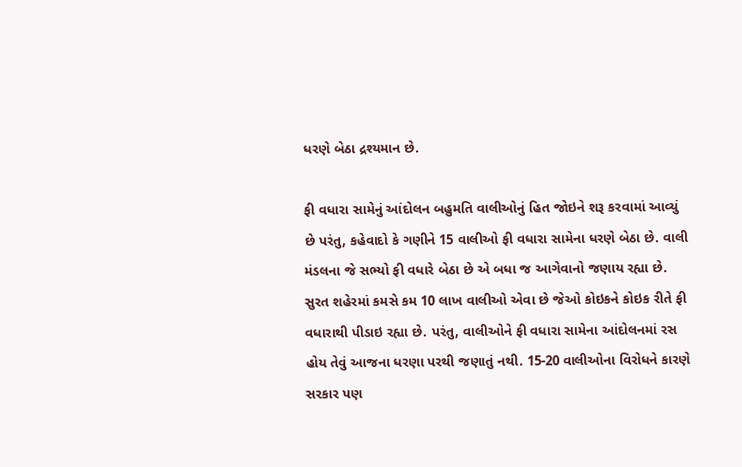ધરણે બેઠા દ્રશ્યમાન છે.

ફી વધારા સામેનું આંદોલન બહુમતિ વાલીઓનું હિત જોઇને શરૂ કરવામાં આવ્યું છે પરંતુ, કહેવાદો કે ગણીને 15 વાલીઓ ફી વધારા સામેના ધરણે બેઠા છે. વાલી મંડલના જે સભ્યો ફી વધારે બેઠા છે એ બધા જ આગેવાનો જણાય રહ્યા છે. સુરત શહેરમાં કમસે કમ 10 લાખ વાલીઓ એવા છે જેઓ કોઇકને કોઇક રીતે ફી વધારાથી પીડાઇ રહ્યા છે. પરંતુ, વાલીઓને ફી વધારા સામેના આંદોલનમાં રસ હોય તેવું આજના ધરણા પરથી જણાતું નથી. 15-20 વાલીઓના વિરોધને કારણે સરકાર પણ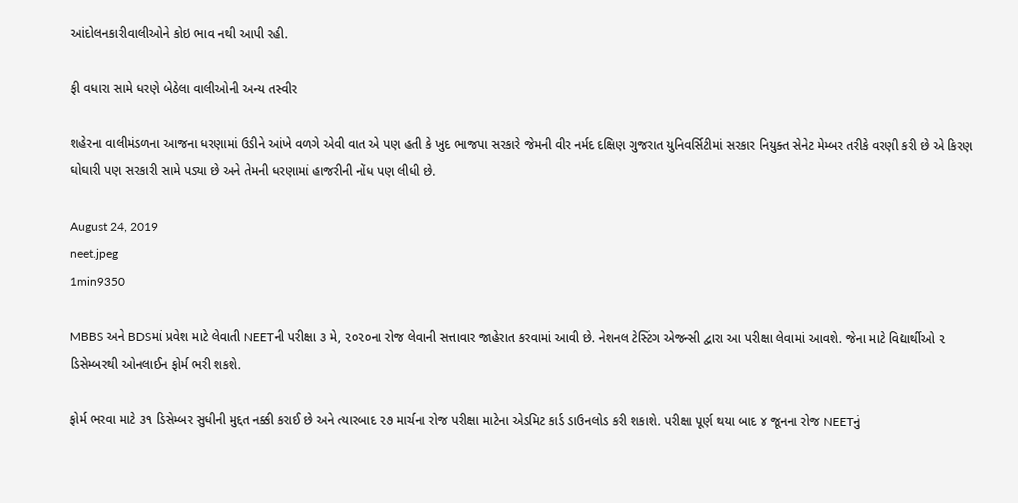આંદોલનકારીવાલીઓને કોઇ ભાવ નથી આપી રહી.

ફી વધારા સામે ધરણે બેઠેલા વાલીઓની અન્ય તસ્વીર

શહેરના વાલીમંડળના આજના ધરણામાં ઉડીને આંખે વળગે એવી વાત એ પણ હતી કે ખુદ ભાજપા સરકારે જેમની વીર નર્મદ દક્ષિણ ગુજરાત યુનિવર્સિટીમાં સરકાર નિયુક્ત સેનેટ મેમ્બર તરીકે વરણી કરી છે એ કિરણ ઘોઘારી પણ સરકારી સામે પડ્યા છે અને તેમની ધરણામાં હાજરીની નોંધ પણ લીધી છે.

August 24, 2019
neet.jpeg
1min9350

MBBS અને BDSમાં પ્રવેશ માટે લેવાતી NEETની પરીક્ષા ૩ મે, ૨૦૨૦ના રોજ લેવાની સત્તાવાર જાહેરાત કરવામાં આવી છે. નેશનલ ટેસ્ટિંગ એજન્સી દ્વારા આ પરીક્ષા લેવામાં આવશે. જેના માટે વિદ્યાર્થીઓ ૨ ડિસેમ્બરથી ઓનલાઈન ફોર્મ ભરી શકશે.

ફોર્મ ભરવા માટે ૩૧ ડિસેમ્બર સુધીની મુદ્દત નક્કી કરાઈ છે અને ત્યારબાદ ૨૭ માર્ચના રોજ પરીક્ષા માટેના એડમિટ કાર્ડ ડાઉનલોડ કરી શકાશે. પરીક્ષા પૂર્ણ થયા બાદ ૪ જૂનના રોજ NEETનું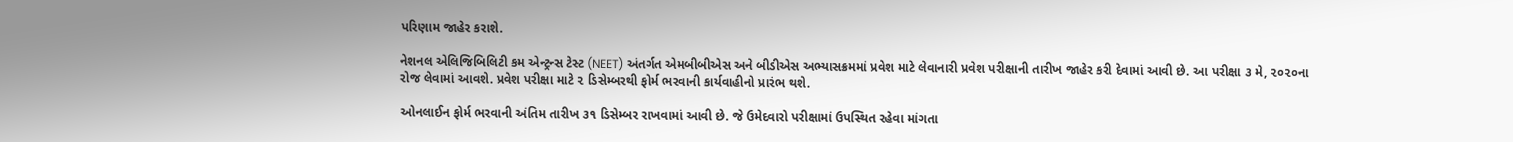પરિણામ જાહેર કરાશે.

નેશનલ એલિજિબિલિટી કમ એન્ટ્રન્સ ટેસ્ટ (NEET) અંતર્ગત એમબીબીએસ અને બીડીએસ અભ્યાસક્રમમાં પ્રવેશ માટે લેવાનારી પ્રવેશ પરીક્ષાની તારીખ જાહેર કરી દેવામાં આવી છે. આ પરીક્ષા ૩ મે, ૨૦૨૦ના રોજ લેવામાં આવશે. પ્રવેશ પરીક્ષા માટે ૨ ડિસેમ્બરથી ફોર્મ ભરવાની કાર્યવાહીનો પ્રારંભ થશે.

ઓનલાઈન ફોર્મ ભરવાની અંતિમ તારીખ ૩૧ ડિસેમ્બર રાખવામાં આવી છે. જે ઉમેદવારો પરીક્ષામાં ઉપસ્થિત રહેવા માંગતા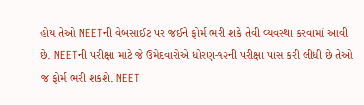હોય તેઓ NEETની વેબસાઈટ પર જઈને ફોર્મ ભરી શકે તેવી વ્યવસ્થા કરવામાં આવી છે. NEETની પરીક્ષા માટે જે ઉમેદવારોએ ધોરણ-૧૨ની પરીક્ષા પાસ કરી લીધી છે તેઓ જ ફોર્મ ભરી શકશે. NEET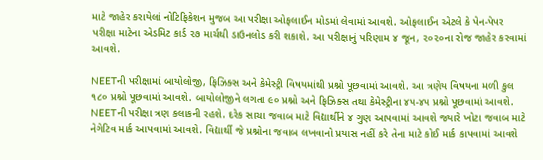માટે જાહેર કરાયેલાં નોટિફિકેશન મુજબ આ પરીક્ષા ઓફલાઈન મોડમાં લેવામાં આવશે. ઓફલાઈન એટલે કે પેન-પેપર પરીક્ષા માટેના એડમિટ કાર્ડ ૨૭ માર્ચથી ડાઉનલોડ કરી શકાશે. આ પરીક્ષાનું પરિણામ ૪ જૂન, ૨૦૨૦ના રોજ જાહેર કરવામાં આવશે.

NEETની પરીક્ષામાં બાયોલોજી, ફિઝિક્સ અને કેમેસ્ટ્રી વિષયમાંથી પ્રશ્નો પૂછવામાં આવશે. આ ત્રણેય વિષયના મળી કુલ ૧૮૦ પ્રશ્નો પૂછવામાં આવશે. બાયોલોજીને લગતા ૯૦ પ્રશ્નો અને ફિઝિક્સ તથા કેમેસ્ટ્રીના ૪૫-૪૫ પ્રશ્નો પૂછવામાં આવશે. NEETની પરીક્ષા ત્રણ કલાકની રહશે. દરેક સાચા જવાબ માટે વિદ્યાર્થીને ૪ ગુણ આપવામાં આવશે જ્યારે ખોટા જવાબ માટે નેગેટિવ માર્ક આપવામાં આવશે. વિદ્યાર્થી જે પ્રશ્નોના જવાબ લખવાનો પ્રયાસ નહીં કરે તેના માટે કોઈ માર્ક કાપવામાં આવશે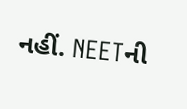નહીં. NEETની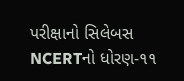પરીક્ષાનો સિલેબસ NCERTનો ધોરણ-૧૧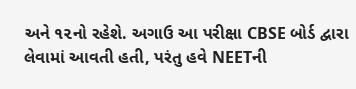અને ૧૨નો રહેશે. અગાઉ આ પરીક્ષા CBSE બોર્ડ દ્વારા લેવામાં આવતી હતી, પરંતુ હવે NEETની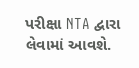પરીક્ષા NTA દ્વારા લેવામાં આવશે.